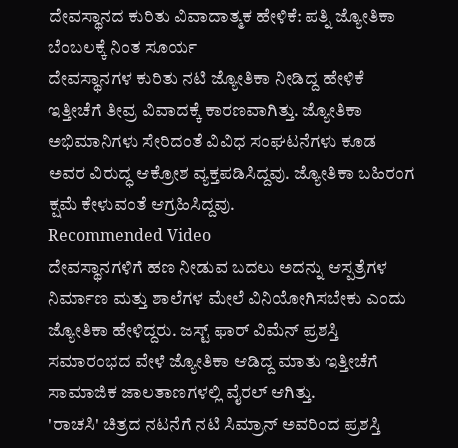ದೇವಸ್ಥಾನದ ಕುರಿತು ವಿವಾದಾತ್ಮಕ ಹೇಳಿಕೆ: ಪತ್ನಿ ಜ್ಯೋತಿಕಾ ಬೆಂಬಲಕ್ಕೆ ನಿಂತ ಸೂರ್ಯ
ದೇವಸ್ಥಾನಗಳ ಕುರಿತು ನಟಿ ಜ್ಯೋತಿಕಾ ನೀಡಿದ್ದ ಹೇಳಿಕೆ ಇತ್ತೀಚೆಗೆ ತೀವ್ರ ವಿವಾದಕ್ಕೆ ಕಾರಣವಾಗಿತ್ತು. ಜ್ಯೋತಿಕಾ ಅಭಿಮಾನಿಗಳು ಸೇರಿದಂತೆ ವಿವಿಧ ಸಂಘಟನೆಗಳು ಕೂಡ ಅವರ ವಿರುದ್ಧ ಆಕ್ರೋಶ ವ್ಯಕ್ತಪಡಿಸಿದ್ದವು. ಜ್ಯೋತಿಕಾ ಬಹಿರಂಗ ಕ್ಷಮೆ ಕೇಳುವಂತೆ ಆಗ್ರಹಿಸಿದ್ದವು.
Recommended Video
ದೇವಸ್ಥಾನಗಳಿಗೆ ಹಣ ನೀಡುವ ಬದಲು ಅದನ್ನು ಆಸ್ಪತ್ರೆಗಳ ನಿರ್ಮಾಣ ಮತ್ತು ಶಾಲೆಗಳ ಮೇಲೆ ವಿನಿಯೋಗಿಸಬೇಕು ಎಂದು ಜ್ಯೋತಿಕಾ ಹೇಳಿದ್ದರು. ಜಸ್ಟ್ ಫಾರ್ ವಿಮೆನ್ ಪ್ರಶಸ್ತಿ ಸಮಾರಂಭದ ವೇಳೆ ಜ್ಯೋತಿಕಾ ಆಡಿದ್ದ ಮಾತು ಇತ್ತೀಚೆಗೆ ಸಾಮಾಜಿಕ ಜಾಲತಾಣಗಳಲ್ಲಿ ವೈರಲ್ ಆಗಿತ್ತು.
'ರಾಚಸಿ' ಚಿತ್ರದ ನಟನೆಗೆ ನಟಿ ಸಿಮ್ರಾನ್ ಅವರಿಂದ ಪ್ರಶಸ್ತಿ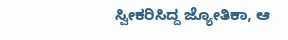ಸ್ವೀಕರಿಸಿದ್ದ ಜ್ಯೋತಿಕಾ, ಆ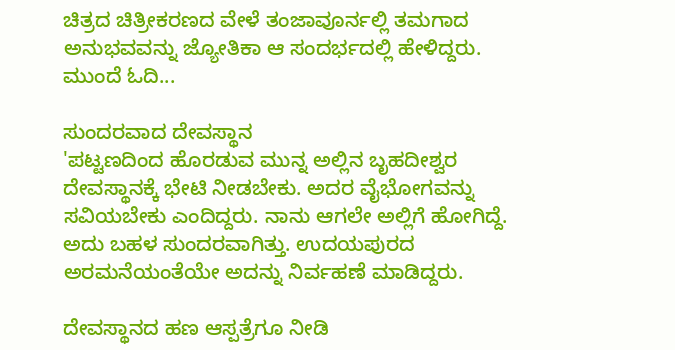ಚಿತ್ರದ ಚಿತ್ರೀಕರಣದ ವೇಳೆ ತಂಜಾವೂರ್ನಲ್ಲಿ ತಮಗಾದ ಅನುಭವವನ್ನು ಜ್ಯೋತಿಕಾ ಆ ಸಂದರ್ಭದಲ್ಲಿ ಹೇಳಿದ್ದರು. ಮುಂದೆ ಓದಿ...

ಸುಂದರವಾದ ದೇವಸ್ಥಾನ
'ಪಟ್ಟಣದಿಂದ ಹೊರಡುವ ಮುನ್ನ ಅಲ್ಲಿನ ಬೃಹದೀಶ್ವರ ದೇವಸ್ಥಾನಕ್ಕೆ ಭೇಟಿ ನೀಡಬೇಕು. ಅದರ ವೈಭೋಗವನ್ನು ಸವಿಯಬೇಕು ಎಂದಿದ್ದರು. ನಾನು ಆಗಲೇ ಅಲ್ಲಿಗೆ ಹೋಗಿದ್ದೆ. ಅದು ಬಹಳ ಸುಂದರವಾಗಿತ್ತು. ಉದಯಪುರದ ಅರಮನೆಯಂತೆಯೇ ಅದನ್ನು ನಿರ್ವಹಣೆ ಮಾಡಿದ್ದರು.

ದೇವಸ್ಥಾನದ ಹಣ ಆಸ್ಪತ್ರೆಗೂ ನೀಡಿ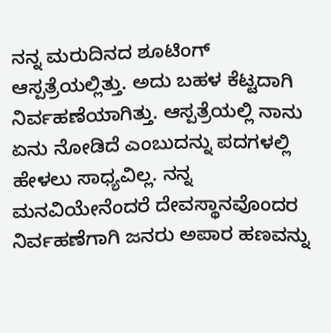ನನ್ನ ಮರುದಿನದ ಶೂಟಿಂಗ್ ಆಸ್ಪತ್ರೆಯಲ್ಲಿತ್ತು. ಅದು ಬಹಳ ಕೆಟ್ಟದಾಗಿ ನಿರ್ವಹಣೆಯಾಗಿತ್ತು. ಆಸ್ಪತ್ರೆಯಲ್ಲಿ ನಾನು ಏನು ನೋಡಿದೆ ಎಂಬುದನ್ನು ಪದಗಳಲ್ಲಿ ಹೇಳಲು ಸಾಧ್ಯವಿಲ್ಲ. ನನ್ನ ಮನವಿಯೇನೆಂದರೆ ದೇವಸ್ಥಾನವೊಂದರ ನಿರ್ವಹಣೆಗಾಗಿ ಜನರು ಅಪಾರ ಹಣವನ್ನು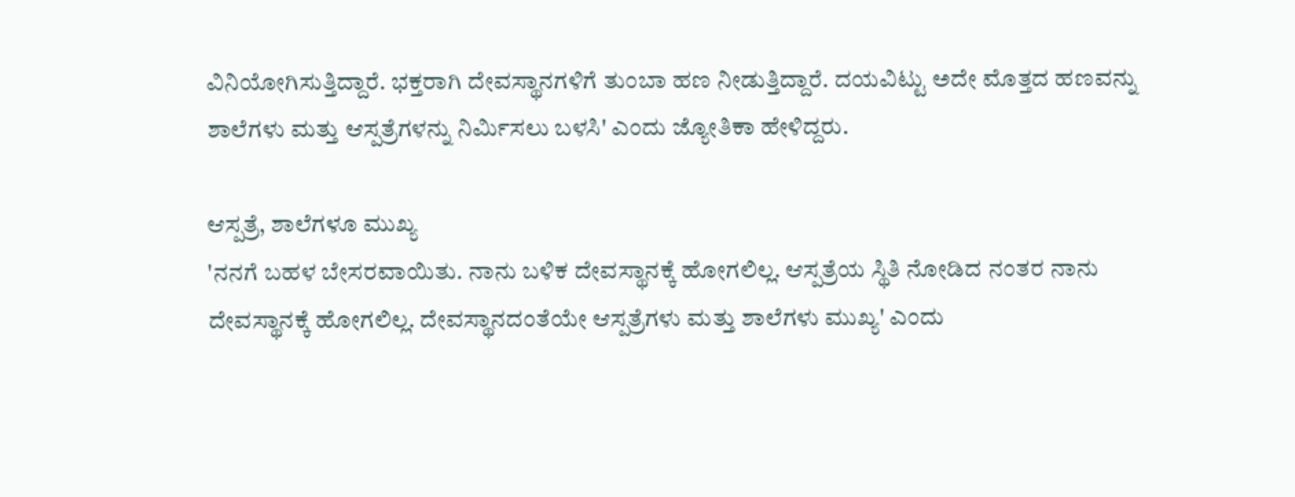ವಿನಿಯೋಗಿಸುತ್ತಿದ್ದಾರೆ. ಭಕ್ತರಾಗಿ ದೇವಸ್ಥಾನಗಳಿಗೆ ತುಂಬಾ ಹಣ ನೀಡುತ್ತಿದ್ದಾರೆ. ದಯವಿಟ್ಟು ಅದೇ ಮೊತ್ತದ ಹಣವನ್ನು ಶಾಲೆಗಳು ಮತ್ತು ಆಸ್ಪತ್ರೆಗಳನ್ನು ನಿರ್ಮಿಸಲು ಬಳಸಿ' ಎಂದು ಜ್ಯೋತಿಕಾ ಹೇಳಿದ್ದರು.

ಆಸ್ಪತ್ರೆ, ಶಾಲೆಗಳೂ ಮುಖ್ಯ
'ನನಗೆ ಬಹಳ ಬೇಸರವಾಯಿತು. ನಾನು ಬಳಿಕ ದೇವಸ್ಥಾನಕ್ಕೆ ಹೋಗಲಿಲ್ಲ. ಆಸ್ಪತ್ರೆಯ ಸ್ಥಿತಿ ನೋಡಿದ ನಂತರ ನಾನು ದೇವಸ್ಥಾನಕ್ಕೆ ಹೋಗಲಿಲ್ಲ. ದೇವಸ್ಥಾನದಂತೆಯೇ ಆಸ್ಪತ್ರೆಗಳು ಮತ್ತು ಶಾಲೆಗಳು ಮುಖ್ಯ' ಎಂದು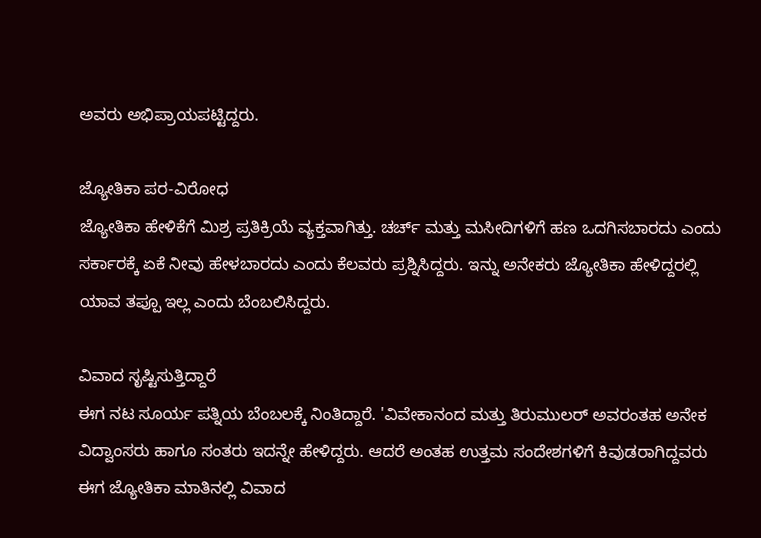ಅವರು ಅಭಿಪ್ರಾಯಪಟ್ಟಿದ್ದರು.

ಜ್ಯೋತಿಕಾ ಪರ-ವಿರೋಧ
ಜ್ಯೋತಿಕಾ ಹೇಳಿಕೆಗೆ ಮಿಶ್ರ ಪ್ರತಿಕ್ರಿಯೆ ವ್ಯಕ್ತವಾಗಿತ್ತು. ಚರ್ಚ್ ಮತ್ತು ಮಸೀದಿಗಳಿಗೆ ಹಣ ಒದಗಿಸಬಾರದು ಎಂದು ಸರ್ಕಾರಕ್ಕೆ ಏಕೆ ನೀವು ಹೇಳಬಾರದು ಎಂದು ಕೆಲವರು ಪ್ರಶ್ನಿಸಿದ್ದರು. ಇನ್ನು ಅನೇಕರು ಜ್ಯೋತಿಕಾ ಹೇಳಿದ್ದರಲ್ಲಿ ಯಾವ ತಪ್ಪೂ ಇಲ್ಲ ಎಂದು ಬೆಂಬಲಿಸಿದ್ದರು.

ವಿವಾದ ಸೃಷ್ಟಿಸುತ್ತಿದ್ದಾರೆ
ಈಗ ನಟ ಸೂರ್ಯ ಪತ್ನಿಯ ಬೆಂಬಲಕ್ಕೆ ನಿಂತಿದ್ದಾರೆ. 'ವಿವೇಕಾನಂದ ಮತ್ತು ತಿರುಮುಲರ್ ಅವರಂತಹ ಅನೇಕ ವಿದ್ವಾಂಸರು ಹಾಗೂ ಸಂತರು ಇದನ್ನೇ ಹೇಳಿದ್ದರು. ಆದರೆ ಅಂತಹ ಉತ್ತಮ ಸಂದೇಶಗಳಿಗೆ ಕಿವುಡರಾಗಿದ್ದವರು ಈಗ ಜ್ಯೋತಿಕಾ ಮಾತಿನಲ್ಲಿ ವಿವಾದ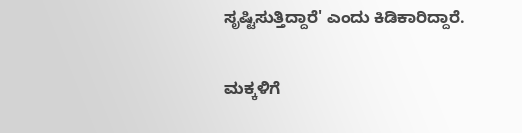ಸೃಷ್ಟಿಸುತ್ತಿದ್ದಾರೆ' ಎಂದು ಕಿಡಿಕಾರಿದ್ದಾರೆ.

ಮಕ್ಕಳಿಗೆ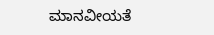ಮಾನವೀಯತೆ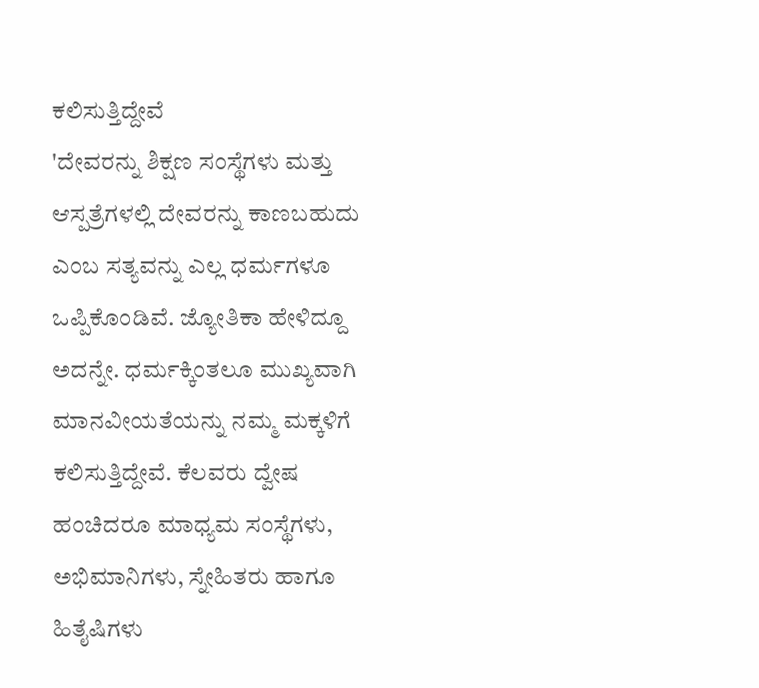ಕಲಿಸುತ್ತಿದ್ದೇವೆ
'ದೇವರನ್ನು ಶಿಕ್ಷಣ ಸಂಸ್ಥೆಗಳು ಮತ್ತು ಆಸ್ಪತ್ರೆಗಳಲ್ಲಿ ದೇವರನ್ನು ಕಾಣಬಹುದು ಎಂಬ ಸತ್ಯವನ್ನು ಎಲ್ಲ ಧರ್ಮಗಳೂ ಒಪ್ಪಿಕೊಂಡಿವೆ. ಜ್ಯೋತಿಕಾ ಹೇಳಿದ್ದೂ ಅದನ್ನೇ. ಧರ್ಮಕ್ಕಿಂತಲೂ ಮುಖ್ಯವಾಗಿ ಮಾನವೀಯತೆಯನ್ನು ನಮ್ಮ ಮಕ್ಕಳಿಗೆ ಕಲಿಸುತ್ತಿದ್ದೇವೆ. ಕೆಲವರು ದ್ವೇಷ ಹಂಚಿದರೂ ಮಾಧ್ಯಮ ಸಂಸ್ಥೆಗಳು, ಅಭಿಮಾನಿಗಳು, ಸ್ನೇಹಿತರು ಹಾಗೂ ಹಿತೈಷಿಗಳು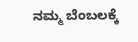ನಮ್ಮ ಬೆಂಬಲಕ್ಕೆ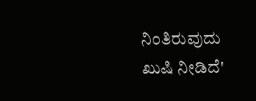ನಿಂತಿರುವುದು ಖುಷಿ ನೀಡಿದೆ'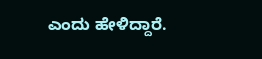ಎಂದು ಹೇಳಿದ್ದಾರೆ.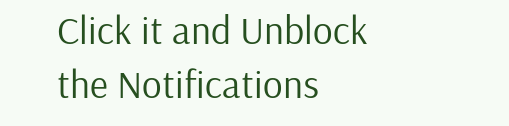Click it and Unblock the Notifications